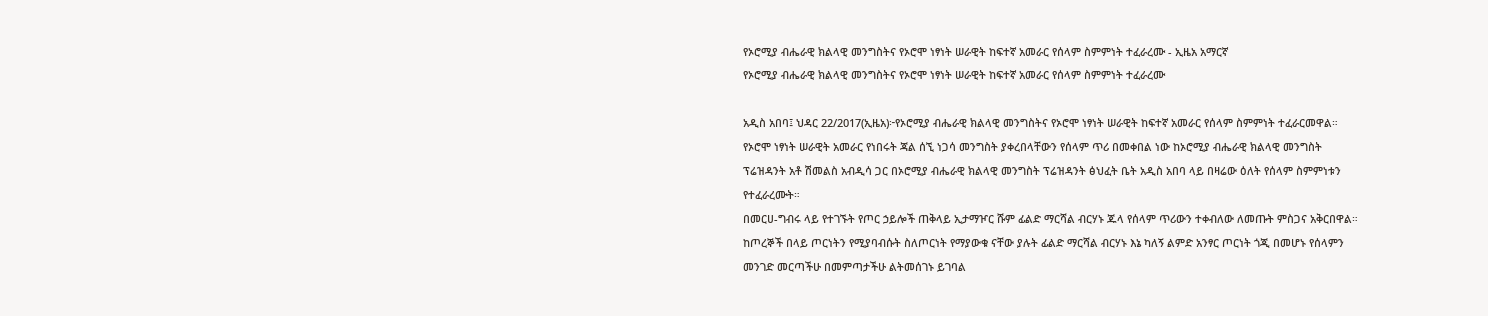የኦሮሚያ ብሔራዊ ክልላዊ መንግስትና የኦሮሞ ነፃነት ሠራዊት ከፍተኛ አመራር የሰላም ስምምነት ተፈራረሙ - ኢዜአ አማርኛ
የኦሮሚያ ብሔራዊ ክልላዊ መንግስትና የኦሮሞ ነፃነት ሠራዊት ከፍተኛ አመራር የሰላም ስምምነት ተፈራረሙ

አዲስ አበባ፤ ህዳር 22/2017(ኢዜአ)፦የኦሮሚያ ብሔራዊ ክልላዊ መንግስትና የኦሮሞ ነፃነት ሠራዊት ከፍተኛ አመራር የሰላም ስምምነት ተፈራርመዋል።
የኦሮሞ ነፃነት ሠራዊት አመራር የነበሩት ጃል ሰኚ ነጋሳ መንግስት ያቀረበላቸውን የሰላም ጥሪ በመቀበል ነው ከኦሮሚያ ብሔራዊ ክልላዊ መንግስት ፕሬዝዳንት አቶ ሽመልስ አብዲሳ ጋር በኦሮሚያ ብሔራዊ ክልላዊ መንግስት ፕሬዝዳንት ፅህፈት ቤት አዲስ አበባ ላይ በዛሬው ዕለት የሰላም ስምምነቱን የተፈራረሙት።
በመርሀ-ግብሩ ላይ የተገኙት የጦር ኃይሎች ጠቅላይ ኢታማዦር ሹም ፊልድ ማርሻል ብርሃኑ ጁላ የሰላም ጥሪውን ተቀብለው ለመጡት ምስጋና አቅርበዋል።
ከጦረኞች በላይ ጦርነትን የሚያባብሱት ስለጦርነት የማያውቁ ናቸው ያሉት ፊልድ ማርሻል ብርሃኑ እኔ ካለኝ ልምድ አንፃር ጦርነት ጎጂ በመሆኑ የሰላምን መንገድ መርጣችሁ በመምጣታችሁ ልትመሰገኑ ይገባል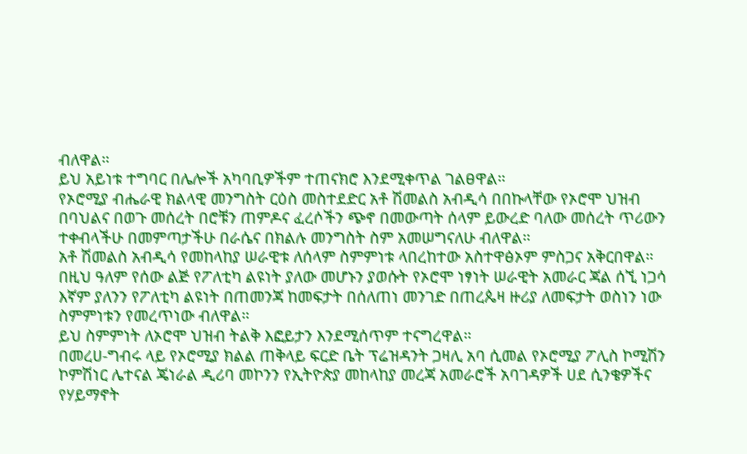ብለዋል።
ይህ አይነቱ ተግባር በሌሎች አካባቢዎችም ተጠናክሮ እንደሚቀጥል ገልፀዋል።
የኦሮሚያ ብሔራዊ ክልላዊ መንግስት ርዕስ መስተደድር አቶ ሽመልስ አብዲሳ በበኩላቸው የኦሮሞ ህዝብ በባህልና በወጉ መሰረት በሮቹን ጠምዶና ፈረሶችን ጭኖ በመውጣት ሰላም ይውረድ ባለው መሰረት ጥሪውን ተቀብላችሁ በመምጣታችሁ በራሴና በክልሉ መንግስት ስም አመሠግናለሁ ብለዋል።
አቶ ሽመልስ አብዲሳ የመከላከያ ሠራዊቱ ለሰላም ስምምነቱ ላበረከተው አስተዋፅኦም ምስጋና አቅርበዋል።
በዚህ ዓለም የሰው ልጅ የፖለቲካ ልዩነት ያለው መሆኑን ያወሱት የኦሮሞ ነፃነት ሠራዊት አመራር ጃል ሰኚ ነጋሳ እኛም ያለንን የፖለቲካ ልዩነት በጠመንጃ ከመፍታት በሰለጠነ መንገድ በጠረጴዛ ዙሪያ ለመፍታት ወስነን ነው ስምምነቱን የመረጥነው ብለዋል።
ይህ ስምምነት ለኦሮሞ ህዝብ ትልቅ እፎይታን እንደሚሰጥም ተናግረዋል።
በመረሀ-ግብሩ ላይ የኦሮሚያ ክልል ጠቅላይ ፍርድ ቤት ፕሬዝዳንት ጋዛሊ አባ ሲመል የኦሮሚያ ፖሊስ ኮሚሽን ኮምሽነር ሌተናል ጄነራል ዲሪባ መኮንን የኢትዮጵያ መከላከያ መረጃ አመራሮች አባገዳዎች ሀደ ሲንቄዎችና የሃይማኖት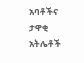አባቶችና ታዋቂ አትሌቶች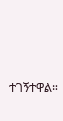ተገኝተዋል።